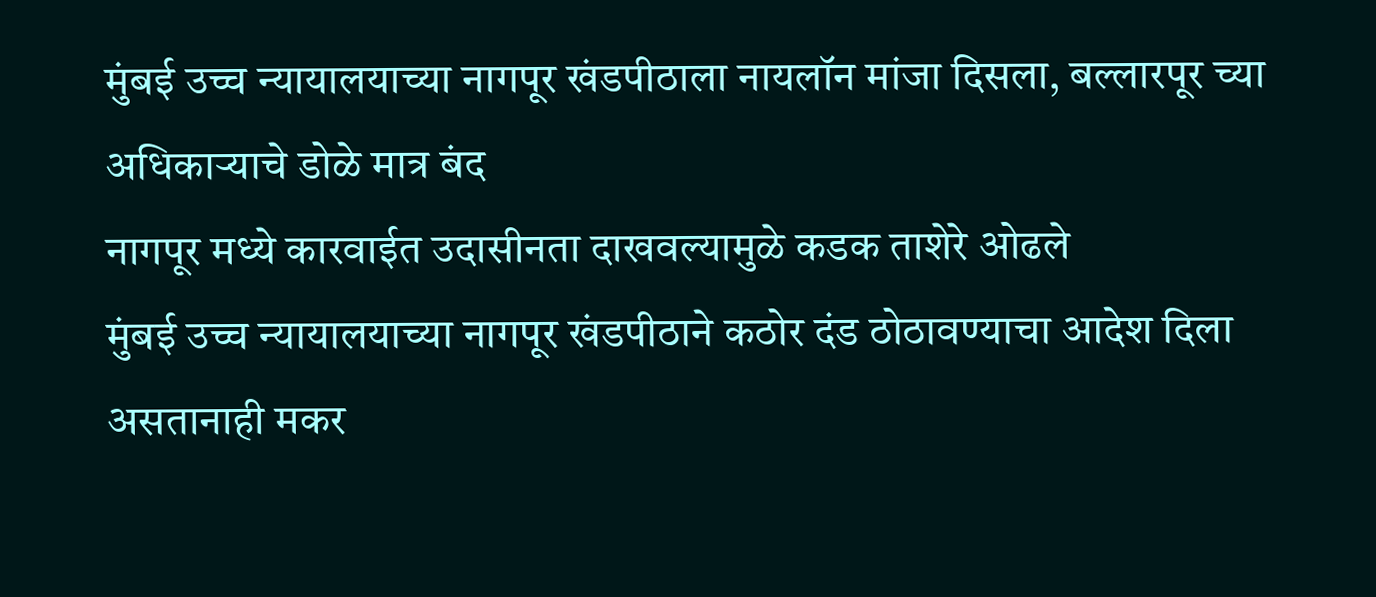मुंबई उच्च न्यायालयाच्या नागपूर खंडपीठाला नायलॉन मांजा दिसला, बल्लारपूर च्या अधिकाऱ्याचे डोळे मात्र बंद
नागपूर मध्ये कारवाईत उदासीनता दाखवल्यामुळे कडक ताशेरे ओढले
मुंबई उच्च न्यायालयाच्या नागपूर खंडपीठाने कठोर दंड ठोठावण्याचा आदेश दिला असतानाही मकर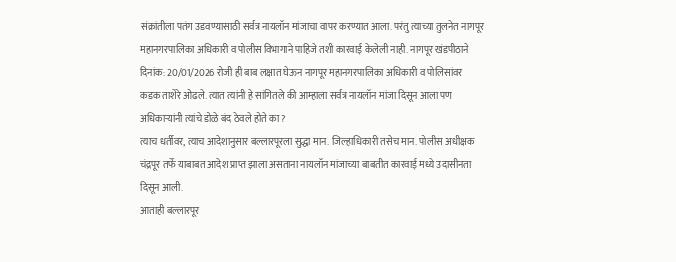संक्रांतीला पतंग उडवण्यासाठी सर्वत्र नायलॉन मांजाचा वापर करण्यात आला. परंतु त्याच्या तुलनेत नागपूर महानगरपालिका अधिकारी व पोलीस विभागाने पाहिजे तशी कारवाई केलेली नाही. नागपूर खंडपीठाने दिनांक: 20/01/2026 रोजी ही बाब लक्षात घेऊन नागपूर महानगरपालिका अधिकारी व पोलिसांवर कडक ताशेरे ओढले. त्यात त्यांनी हे सांगितले की आम्हाला सर्वत्र नायलॉन मांजा दिसून आला पण अधिकाऱ्यांनी त्यांचे डोळे बंद ठेवले होते का?
त्याच धर्तीवर, त्याच आदेशानुसार बल्लारपूरला सुद्धा मान. जिल्हाधिकारी तसेच मान. पोलीस अधीक्षक चंद्रपूर तर्फे याबाबत आदेश प्राप्त झाला असताना नायलॉन मांजाच्या बाबतीत कारवाई मध्ये उदासीनता दिसून आली.
आताही बल्लारपूर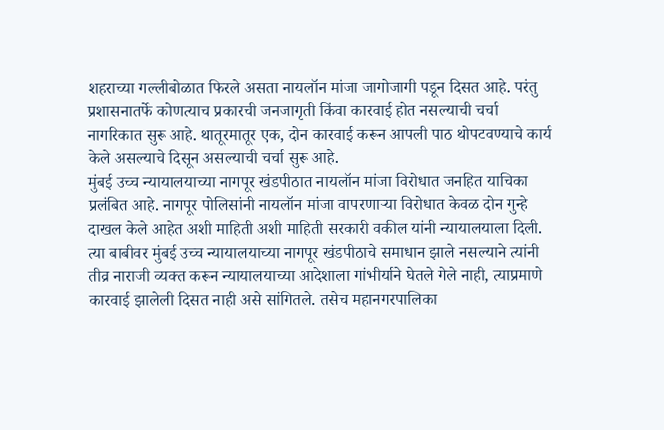शहराच्या गल्लीबोळात फिरले असता नायलॉन मांजा जागोजागी पडून दिसत आहे. परंतु प्रशासनातर्फे कोणत्याच प्रकारची जनजागृती किंवा कारवाई होत नसल्याची चर्चा नागरिकात सुरू आहे. थातूरमातूर एक, दोन कारवाई करून आपली पाठ थोपटवण्याचे कार्य केले असल्याचे दिसून असल्याची चर्चा सुरू आहे.
मुंबई उच्च न्यायालयाच्या नागपूर खंडपीठात नायलॉन मांजा विरोधात जनहित याचिका प्रलंबित आहे. नागपूर पोलिसांनी नायलॉन मांजा वापरणाऱ्या विरोधात केवळ दोन गुन्हे दाखल केले आहेत अशी माहिती अशी माहिती सरकारी वकील यांनी न्यायालयाला दिली.
त्या बाबीवर मुंबई उच्च न्यायालयाच्या नागपूर खंडपीठाचे समाधान झाले नसल्याने त्यांनी तीव्र नाराजी व्यक्त करून न्यायालयाच्या आदेशाला गांभीर्याने घेतले गेले नाही, त्याप्रमाणे कारवाई झालेली दिसत नाही असे सांगितले. तसेच महानगरपालिका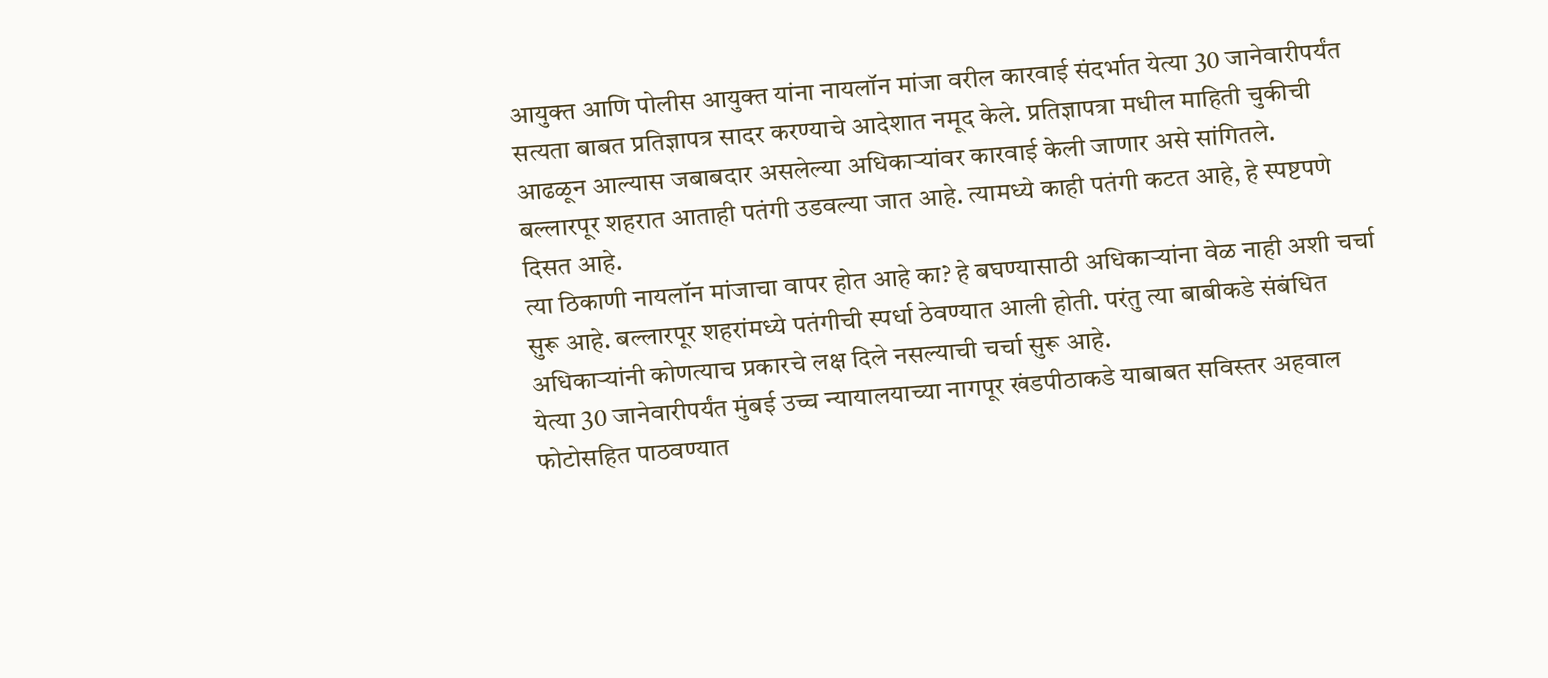आयुक्त आणि पोलीस आयुक्त यांना नायलॉन मांजा वरील कारवाई संदर्भात येत्या 30 जानेवारीपर्यंत सत्यता बाबत प्रतिज्ञापत्र सादर करण्याचे आदेशात नमूद केले. प्रतिज्ञापत्रा मधील माहिती चुकीची आढळून आल्यास जबाबदार असलेल्या अधिकाऱ्यांवर कारवाई केली जाणार असे सांगितले.
बल्लारपूर शहरात आताही पतंगी उडवल्या जात आहे. त्यामध्ये काही पतंगी कटत आहे, हे स्पष्टपणे दिसत आहे.
त्या ठिकाणी नायलॉन मांजाचा वापर होत आहे का? हे बघण्यासाठी अधिकाऱ्यांना वेळ नाही अशी चर्चा सुरू आहे. बल्लारपूर शहरांमध्ये पतंगीची स्पर्धा ठेवण्यात आली होती. परंतु त्या बाबीकडे संबंधित अधिकाऱ्यांनी कोणत्याच प्रकारचे लक्ष दिले नसल्याची चर्चा सुरू आहे.
येत्या 30 जानेवारीपर्यंत मुंबई उच्च न्यायालयाच्या नागपूर खंडपीठाकडे याबाबत सविस्तर अहवाल फोटोसहित पाठवण्यात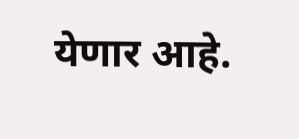येणार आहे.